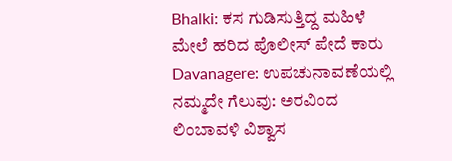Bhalki: ಕಸ ಗುಡಿಸುತ್ತಿದ್ದ ಮಹಿಳೆ ಮೇಲೆ ಹರಿದ ಪೊಲೀಸ್ ಪೇದೆ ಕಾರು
Davanagere: ಉಪಚುನಾವಣೆಯಲ್ಲಿ ನಮ್ಮದೇ ಗೆಲುವು: ಅರವಿಂದ ಲಿಂಬಾವಳಿ ವಿಶ್ವಾಸ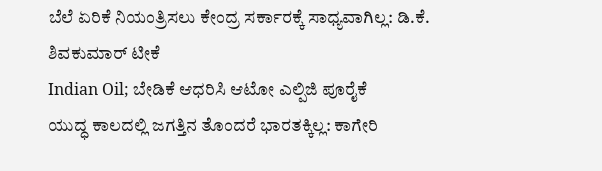ಬೆಲೆ ಏರಿಕೆ ನಿಯಂತ್ರಿಸಲು ಕೇಂದ್ರ ಸರ್ಕಾರಕ್ಕೆ ಸಾಧ್ಯವಾಗಿಲ್ಲ: ಡಿ.ಕೆ. ಶಿವಕುಮಾರ್ ಟೀಕೆ
Indian Oil; ಬೇಡಿಕೆ ಆಧರಿಸಿ ಆಟೋ ಎಲ್ಪಿಜಿ ಪೂರೈಕೆ
ಯುದ್ಧ ಕಾಲದಲ್ಲಿ ಜಗತ್ತಿನ ತೊಂದರೆ ಭಾರತಕ್ಕಿಲ್ಲ: ಕಾಗೇರಿ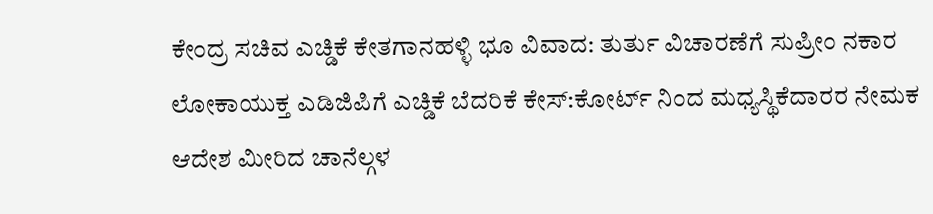ಕೇಂದ್ರ ಸಚಿವ ಎಚ್ಡಿಕೆ ಕೇತಗಾನಹಳ್ಳಿ ಭೂ ವಿವಾದ: ತುರ್ತು ವಿಚಾರಣೆಗೆ ಸುಪ್ರೀಂ ನಕಾರ
ಲೋಕಾಯುಕ್ತ ಎಡಿಜಿಪಿಗೆ ಎಚ್ಡಿಕೆ ಬೆದರಿಕೆ ಕೇಸ್:ಕೋರ್ಟ್ ನಿಂದ ಮಧ್ಯಸ್ಥಿಕೆದಾರರ ನೇಮಕ
ಆದೇಶ ಮೀರಿದ ಚಾನೆಲ್ಗಳ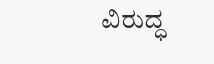ವಿರುದ್ಧ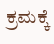ಕ್ರಮಕ್ಕೆ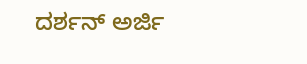ದರ್ಶನ್ ಅರ್ಜಿ